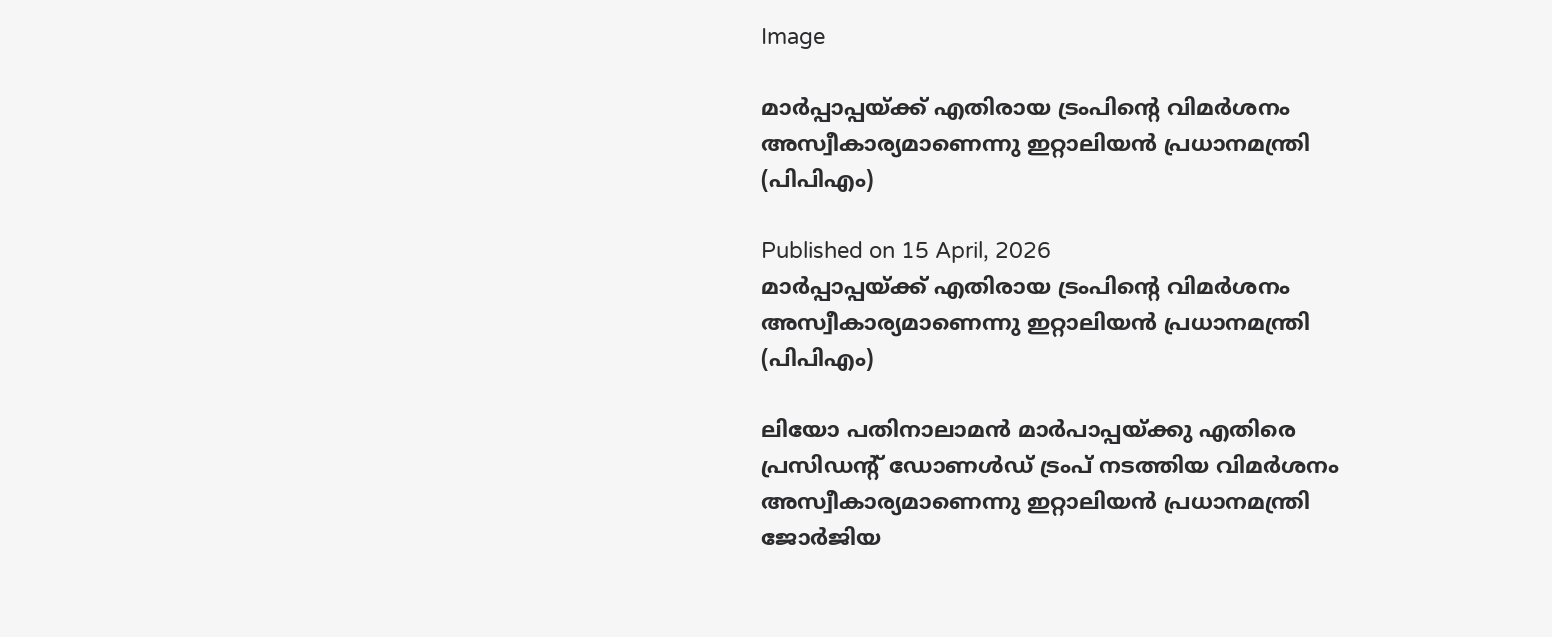Image

മാർപ്പാപ്പയ്ക്ക് എതിരായ ട്രംപിന്റെ വിമർശനം അസ്വീകാര്യമാണെന്നു ഇറ്റാലിയൻ പ്രധാനമന്ത്രി (പിപിഎം)

Published on 15 April, 2026
മാർപ്പാപ്പയ്ക്ക് എതിരായ ട്രംപിന്റെ വിമർശനം അസ്വീകാര്യമാണെന്നു ഇറ്റാലിയൻ പ്രധാനമന്ത്രി (പിപിഎം)

ലിയോ പതിനാലാമൻ മാർപാപ്പയ്ക്കു എതിരെ പ്രസിഡന്റ് ഡോണൾഡ്‌ ട്രംപ് നടത്തിയ വിമർശനം അസ്വീകാര്യമാണെന്നു ഇറ്റാലിയൻ പ്രധാനമന്ത്രി ജോർജിയ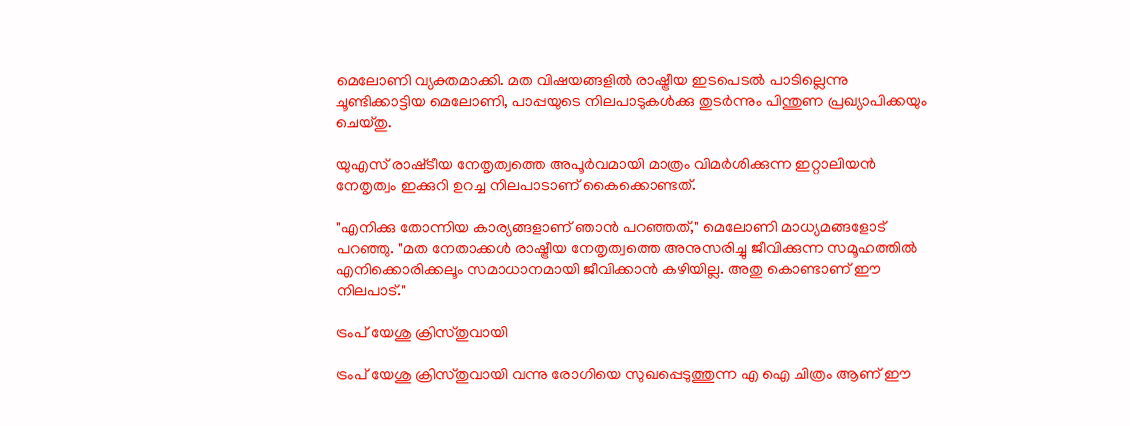മെലോണി വ്യക്തമാക്കി. മത വിഷയങ്ങളിൽ രാഷ്ട്രീയ ഇടപെടൽ പാടില്ലെന്നു ചൂണ്ടിക്കാട്ടിയ മെലോണി, പാപ്പയുടെ നിലപാടുകൾക്കു തുടർന്നും പിന്തുണ പ്രഖ്യാപിക്കയും ചെയ്തു.

യുഎസ് രാഷ്‌ടീയ നേതൃത്വത്തെ അപൂർവമായി മാത്രം വിമർശിക്കുന്ന ഇറ്റാലിയൻ നേതൃത്വം ഇക്കുറി ഉറച്ച നിലപാടാണ് കൈക്കൊണ്ടത്.

"എനിക്കു തോന്നിയ കാര്യങ്ങളാണ് ഞാൻ പറഞ്ഞത്," മെലോണി മാധ്യമങ്ങളോട് പറഞ്ഞു. "മത നേതാക്കൾ രാഷ്ട്രീയ നേതൃത്വത്തെ അനുസരിച്ചു ജീവിക്കുന്ന സമൂഹത്തിൽ എനിക്കൊരിക്കലൂം സമാധാനമായി ജീവിക്കാൻ കഴിയില്ല. അതു കൊണ്ടാണ് ഈ നിലപാട്."

ട്രംപ് യേശു ക്രിസ്തുവായി

ട്രംപ് യേശു ക്രിസ്തുവായി വന്നു രോഗിയെ സുഖപ്പെടുത്തുന്ന എ ഐ ചിത്രം ആണ് ഈ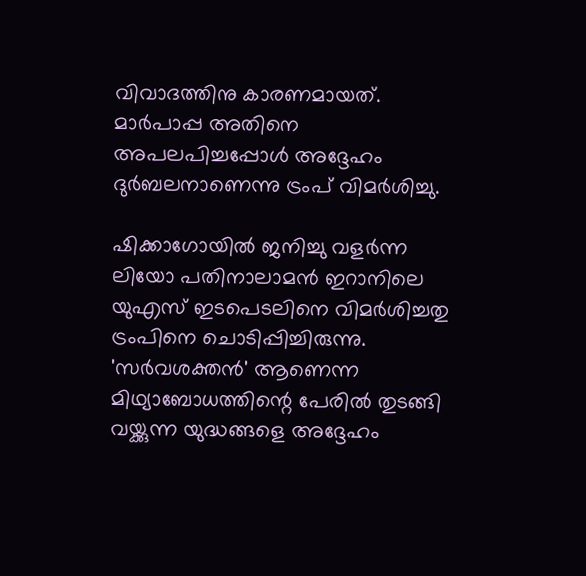വിവാദത്തിനു കാരണമായത്. മാർപാപ്പ അതിനെ അപലപിച്ചപ്പോൾ അദ്ദേഹം ദുർബലനാണെന്നു ട്രംപ് വിമർശിച്ചു.

ഷിക്കാഗോയിൽ ജനിച്ചു വളർന്ന ലിയോ പതിനാലാമൻ ഇറാനിലെ യുഎസ് ഇടപെടലിനെ വിമർശിച്ചതു ട്രംപിനെ ചൊടിപ്പിച്ചിരുന്നു. 'സർവശക്തൻ' ആണെന്ന മിഥ്യാബോധത്തിന്റെ പേരിൽ തുടങ്ങി വയ്ക്കുന്ന യുദ്ധങ്ങളെ അദ്ദേഹം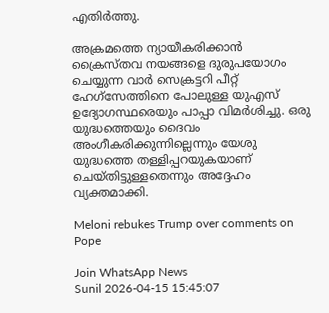എതിർത്തു.

അക്രമത്തെ ന്യായീകരിക്കാൻ ക്രൈസ്തവ നയങ്ങളെ ദുരുപയോഗം ചെയ്യുന്ന വാർ സെക്രട്ടറി പീറ്റ് ഹേഗ്സേത്തിനെ പോലുള്ള യുഎസ് ഉദ്യോഗസ്ഥരെയും പാപ്പാ വിമർശിച്ചു. ഒരു യുദ്ധത്തെയും ദൈവം അംഗീകരിക്കുന്നില്ലെന്നും യേശു യുദ്ധത്തെ തള്ളിപ്പറയുകയാണ് ചെയ്തിട്ടുള്ളതെന്നും അദ്ദേഹം വ്യക്തമാക്കി.

Meloni rebukes Trump over comments on Pope

Join WhatsApp News
Sunil 2026-04-15 15:45:07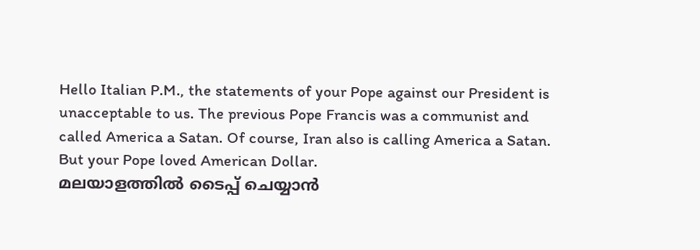Hello Italian P.M., the statements of your Pope against our President is unacceptable to us. The previous Pope Francis was a communist and called America a Satan. Of course, Iran also is calling America a Satan. But your Pope loved American Dollar.
മലയാളത്തില്‍ ടൈപ്പ് ചെയ്യാന്‍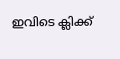ഇവിടെ ക്ലിക്ക്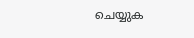ചെയ്യുക